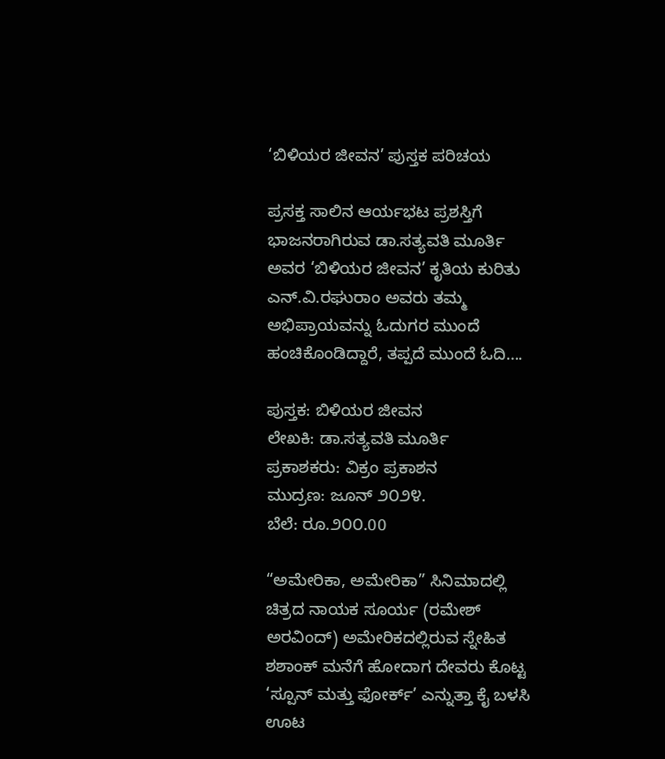‘ಬಿಳಿಯರ ಜೀವನ’ ಪುಸ್ತಕ ಪರಿಚಯ

ಪ್ರಸಕ್ತ ಸಾಲಿನ ಆರ್ಯಭಟ ಪ್ರಶಸ್ತಿಗೆ ಭಾಜನರಾಗಿರುವ ಡಾ.ಸತ್ಯವತಿ ಮೂರ್ತಿ ಅವರ ‘ಬಿಳಿಯರ ಜೀವನ’ ಕೃತಿಯ ಕುರಿತು ಎನ್.ವಿ.ರಘುರಾಂ ಅವರು ತಮ್ಮ ಅಭಿಪ್ರಾಯವನ್ನು ಓದುಗರ ಮುಂದೆ ಹಂಚಿಕೊಂಡಿದ್ದಾರೆ, ತಪ್ಪದೆ ಮುಂದೆ ಓದಿ….

ಪುಸ್ತಕ: ಬಿಳಿಯರ ಜೀವನ
ಲೇಖಕಿ: ಡಾ.ಸತ್ಯವತಿ ಮೂರ್ತಿ
ಪ್ರಕಾಶಕರು: ವಿಕ್ರಂ ಪ್ರಕಾಶನ
ಮುದ್ರಣ: ಜೂನ್ ೨೦೨೪.
ಬೆಲೆ: ರೂ.೨೦೦.00

“ಅಮೇರಿಕಾ, ಅಮೇರಿಕಾ” ಸಿನಿಮಾದಲ್ಲಿ ಚಿತ್ರದ ನಾಯಕ ಸೂರ್ಯ (ರಮೇಶ್ ಅರವಿಂದ್) ಅಮೇರಿಕದಲ್ಲಿರುವ ಸ್ನೇಹಿತ ಶಶಾಂಕ್ ಮನೆಗೆ ಹೋದಾಗ ದೇವರು ಕೊಟ್ಟ ‘ಸ್ಪೂನ್ ಮತ್ತು ಫೋರ್ಕ್’ ಎನ್ನುತ್ತಾ ಕೈ ಬಳಸಿ ಊಟ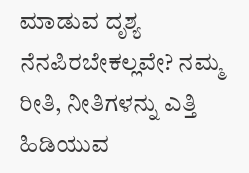ಮಾಡುವ ದೃಶ್ಯ ನೆನಪಿರಬೇಕಲ್ಲವೇ? ನಮ್ಮ ರೀತಿ, ನೀತಿಗಳನ್ನು ಎತ್ತಿ ಹಿಡಿಯುವ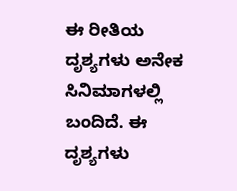ಈ ರೀತಿಯ ದೃಶ್ಯಗಳು ಅನೇಕ ಸಿನಿಮಾಗಳಲ್ಲಿ ಬಂದಿದೆ. ಈ ದೃಶ್ಯಗಳು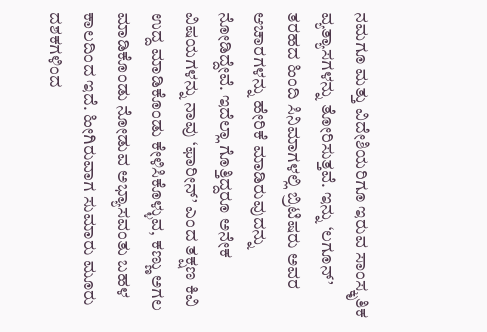ನಮಗೂ ಮತ್ತು ವಿದೇಶಿಯರಿಗೂ ಇರುವ ಸಾಂಸ್ಕೃತಿಕ ವ್ಯತ್ಯಾಸಗಳನ್ನು ತೋರಿಸುತ್ತವೆ. ಇನ್ನು ‘ಲಗೂನ್’ ತರಹದ ಹಿಂದಿ ಸಿನಿಮಾಗಳಲ್ಲಿ ಬ್ರಿಟಿಷರು ಅವರ ಆಚಾರಗಳನ್ನು ಹೇರಿಕೆ ಮಾಡಿರುವುದನ್ನು ನೋಡಿದ್ದೇವೆ. ಇದೆಲ್ಲಾ ಗೊತ್ತಿದ್ದರೂ ಅನೇಕ ವಿಷಯಗಳನ್ನು ನಾವು ‘ಫಾರೀನ್’ ಎಂದ ತಕ್ಷಣ ಕಿವಿ ಉದ್ದ ಮಾಡಿಕೊಂಡು ಕೇಳಿಸಿಕೊಳ್ಳುವ, ಕಣ್ಣು ಅಗಲ ಮಾಡಿಕೊಂಡು ನೋಡುವ ಅಭ್ಯಾಸವಂತು ಬಹಳ ಕಾಲದಿಂದ ಇದೆ. ಹೀಗಿರುವಾಗ ಸುಮಾರು ಮೂರು ದಶಕಗಳಿಂದ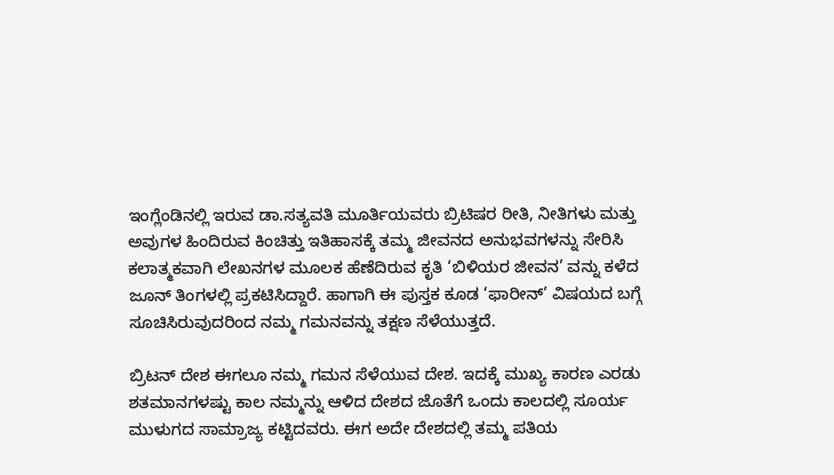ಇಂಗ್ಲೆಂಡಿನಲ್ಲಿ ಇರುವ ಡಾ.ಸತ್ಯವತಿ ಮೂರ್ತಿಯವರು ಬ್ರಿಟಿಷರ ರೀತಿ, ನೀತಿಗಳು ಮತ್ತು ಅವುಗಳ ಹಿಂದಿರುವ ಕಿಂಚಿತ್ತು ಇತಿಹಾಸಕ್ಕೆ ತಮ್ಮ ಜೀವನದ ಅನುಭವಗಳನ್ನು ಸೇರಿಸಿ ಕಲಾತ್ಮಕವಾಗಿ ಲೇಖನಗಳ ಮೂಲಕ ಹೆಣೆದಿರುವ ಕೃತಿ ‘ಬಿಳಿಯರ ಜೀವನ’ ವನ್ನು ಕಳೆದ ಜೂನ್ ತಿಂಗಳಲ್ಲಿ ಪ್ರಕಟಿಸಿದ್ದಾರೆ. ಹಾಗಾಗಿ ಈ ಪುಸ್ತಕ ಕೂಡ ‘ಫಾರೀನ್’ ವಿಷಯದ ಬಗ್ಗೆ ಸೂಚಿಸಿರುವುದರಿಂದ ನಮ್ಮ ಗಮನವನ್ನು ತಕ್ಷಣ ಸೆಳೆಯುತ್ತದೆ.

ಬ್ರಿಟನ್ ದೇಶ ಈಗಲೂ ನಮ್ಮ ಗಮನ ಸೆಳೆಯುವ ದೇಶ. ಇದಕ್ಕೆ ಮುಖ್ಯ ಕಾರಣ ಎರಡು ಶತಮಾನಗಳಷ್ಟು ಕಾಲ ನಮ್ಮನ್ನು ಆಳಿದ ದೇಶದ ಜೊತೆಗೆ ಒಂದು ಕಾಲದಲ್ಲಿ ಸೂರ್ಯ ಮುಳುಗದ ಸಾಮ್ರಾಜ್ಯ ಕಟ್ಟಿದವರು. ಈಗ ಅದೇ ದೇಶದಲ್ಲಿ ತಮ್ಮ ಪತಿಯ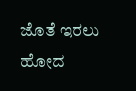ಜೊತೆ ಇರಲು ಹೋದ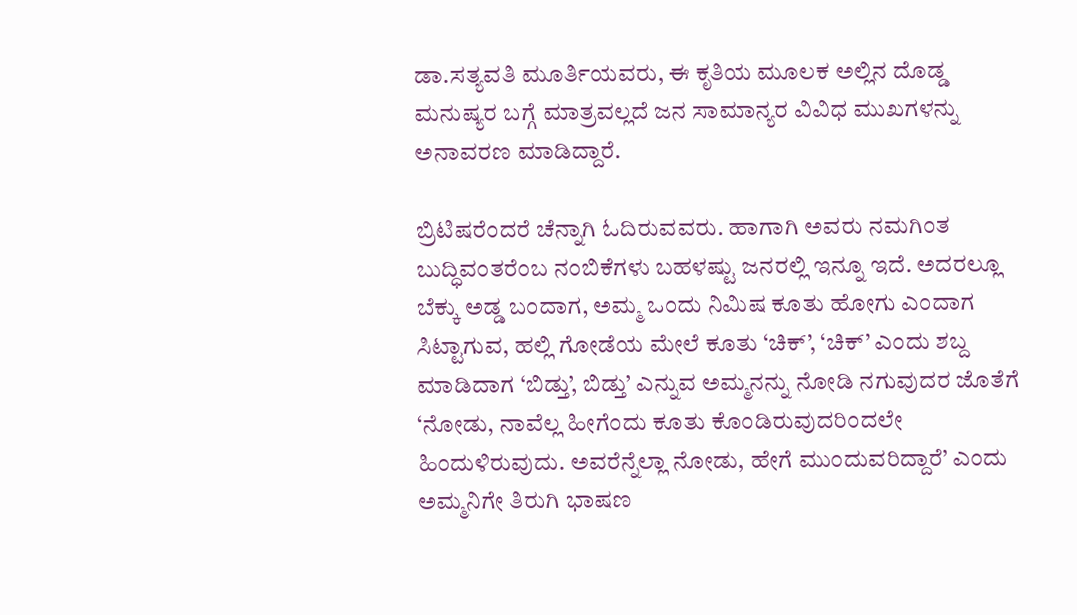ಡಾ.ಸತ್ಯವತಿ ಮೂರ್ತಿಯವರು, ಈ ಕೃತಿಯ ಮೂಲಕ ಅಲ್ಲಿನ ದೊಡ್ಡ ಮನುಷ್ಯರ ಬಗ್ಗೆ ಮಾತ್ರವಲ್ಲದೆ ಜನ ಸಾಮಾನ್ಯರ ವಿವಿಧ ಮುಖಗಳನ್ನು ಅನಾವರಣ ಮಾಡಿದ್ದಾರೆ.

ಬ್ರಿಟಿಷರೆಂದರೆ ಚೆನ್ನಾಗಿ ಓದಿರುವವರು. ಹಾಗಾಗಿ ಅವರು ನಮಗಿಂತ ಬುದ್ಧಿವಂತರೆಂಬ ನಂಬಿಕೆಗಳು ಬಹಳಷ್ಟು ಜನರಲ್ಲಿ ಇನ್ನೂ ಇದೆ. ಅದರಲ್ಲೂ ಬೆಕ್ಕು ಅಡ್ಡ ಬಂದಾಗ, ಅಮ್ಮ ಒಂದು ನಿಮಿಷ ಕೂತು ಹೋಗು ಎಂದಾಗ ಸಿಟ್ಟಾಗುವ, ಹಲ್ಲಿ ಗೋಡೆಯ ಮೇಲೆ ಕೂತು ‘ಚಿಕ್’, ‘ಚಿಕ್’ ಎಂದು ಶಬ್ದ ಮಾಡಿದಾಗ ‘ಬಿಡ್ತು’, ಬಿಡ್ತು’ ಎನ್ನುವ ಅಮ್ಮನನ್ನು ನೋಡಿ ನಗುವುದರ ಜೊತೆಗೆ ‘ನೋಡು, ನಾವೆಲ್ಲ ಹೀಗೆಂದು ಕೂತು ಕೊಂಡಿರುವುದರಿಂದಲೇ ಹಿಂದುಳಿರುವುದು. ಅವರೆನ್ನೆಲ್ಲಾ ನೋಡು, ಹೇಗೆ ಮುಂದುವರಿದ್ದಾರೆ’ ಎಂದು ಅಮ್ಮನಿಗೇ ತಿರುಗಿ ಭಾಷಣ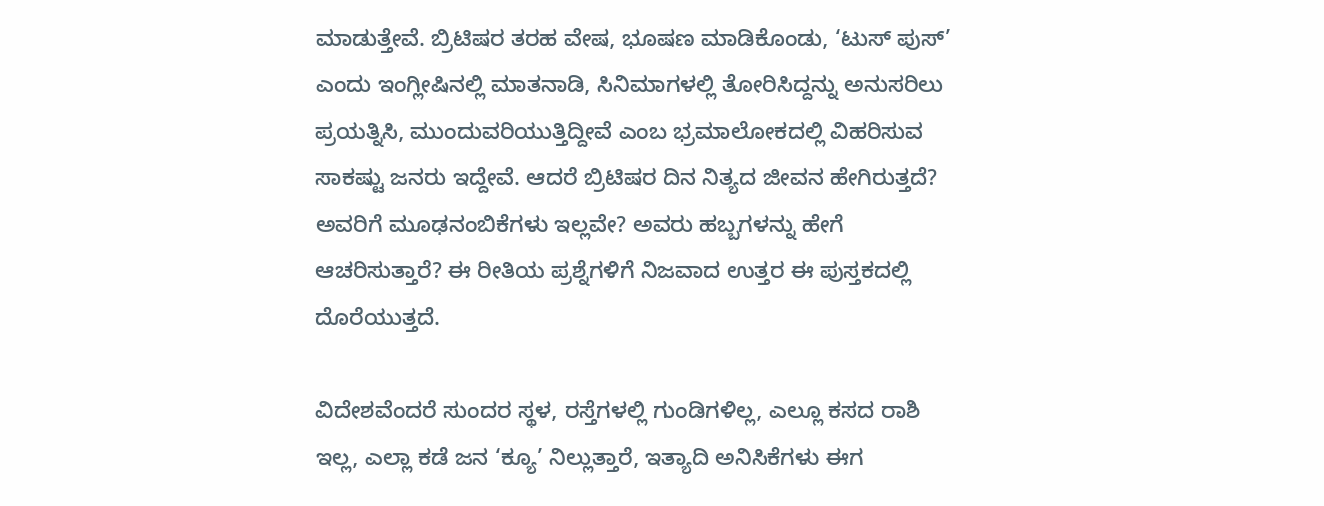ಮಾಡುತ್ತೇವೆ. ಬ್ರಿಟಿಷರ ತರಹ ವೇಷ, ಭೂಷಣ ಮಾಡಿಕೊಂಡು, ‘ಟುಸ್ ಪುಸ್’ ಎಂದು ಇಂಗ್ಲೀಷಿನಲ್ಲಿ ಮಾತನಾಡಿ, ಸಿನಿಮಾಗಳಲ್ಲಿ ತೋರಿಸಿದ್ದನ್ನು ಅನುಸರಿಲು ಪ್ರಯತ್ನಿಸಿ, ಮುಂದುವರಿಯುತ್ತಿದ್ದೀವೆ ಎಂಬ ಭ್ರಮಾಲೋಕದಲ್ಲಿ ವಿಹರಿಸುವ ಸಾಕಷ್ಟು ಜನರು ಇದ್ದೇವೆ. ಆದರೆ ಬ್ರಿಟಿಷರ ದಿನ ನಿತ್ಯದ ಜೀವನ ಹೇಗಿರುತ್ತದೆ? ಅವರಿಗೆ ಮೂಢನಂಬಿಕೆಗಳು ಇಲ್ಲವೇ? ಅವರು ಹಬ್ಬಗಳನ್ನು ಹೇಗೆ ಆಚರಿಸುತ್ತಾರೆ? ಈ ರೀತಿಯ ಪ್ರಶ್ನೆಗಳಿಗೆ ನಿಜವಾದ ಉತ್ತರ ಈ ಪುಸ್ತಕದಲ್ಲಿ ದೊರೆಯುತ್ತದೆ.

ವಿದೇಶವೆಂದರೆ ಸುಂದರ ಸ್ಥಳ, ರಸ್ತೆಗಳಲ್ಲಿ ಗುಂಡಿಗಳಿಲ್ಲ, ಎಲ್ಲೂ ಕಸದ ರಾಶಿ ಇಲ್ಲ, ಎಲ್ಲಾ ಕಡೆ ಜನ ‘ಕ್ಯೂ’ ನಿಲ್ಲುತ್ತಾರೆ, ಇತ್ಯಾದಿ ಅನಿಸಿಕೆಗಳು ಈಗ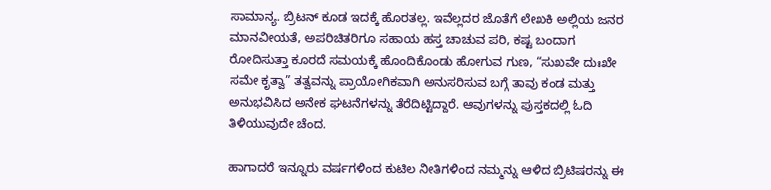ಸಾಮಾನ್ಯ. ಬ್ರಿಟನ್ ಕೂಡ ಇದಕ್ಕೆ ಹೊರತಲ್ಲ. ಇವೆಲ್ಲದರ ಜೊತೆಗೆ ಲೇಖಕಿ ಅಲ್ಲಿಯ ಜನರ ಮಾನವೀಯತೆ, ಅಪರಿಚಿತರಿಗೂ ಸಹಾಯ ಹಸ್ತ ಚಾಚುವ ಪರಿ, ಕಷ್ಟ ಬಂದಾಗ ರೋದಿಸುತ್ತಾ ಕೂರದೆ ಸಮಯಕ್ಕೆ ಹೊಂದಿಕೊಂಡು ಹೋಗುವ ಗುಣ, “ಸುಖವೇ ದುಃಖೇ ಸಮೇ ಕೃತ್ವಾ” ತತ್ವವನ್ನು ಪ್ರಾಯೋಗಿಕವಾಗಿ ಅನುಸರಿಸುವ ಬಗ್ಗೆ ತಾವು ಕಂಡ ಮತ್ತು ಅನುಭವಿಸಿದ ಅನೇಕ ಘಟನೆಗಳನ್ನು ತೆರೆದಿಟ್ಟಿದ್ದಾರೆ. ಆವುಗಳನ್ನು ಪುಸ್ತಕದಲ್ಲಿ ಓದಿ ತಿಳಿಯುವುದೇ ಚೆಂದ.

ಹಾಗಾದರೆ ಇನ್ನೂರು ವರ್ಷಗಳಿಂದ ಕುಟಿಲ ನೀತಿಗಳಿಂದ ನಮ್ಮನ್ನು ಆಳಿದ ಬ್ರಿಟಿಷರನ್ನು ಈ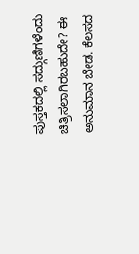ಪುಸ್ತಕದಲ್ಲಿ ಸದ್ಗುಣಿಗಳೆಂದು ಚಿತ್ರಿಸಲಾಗಿರಬಹುದೇ? ಈ ಅನುಮಾನ ಬೇಡ. ಕೆಲಸದ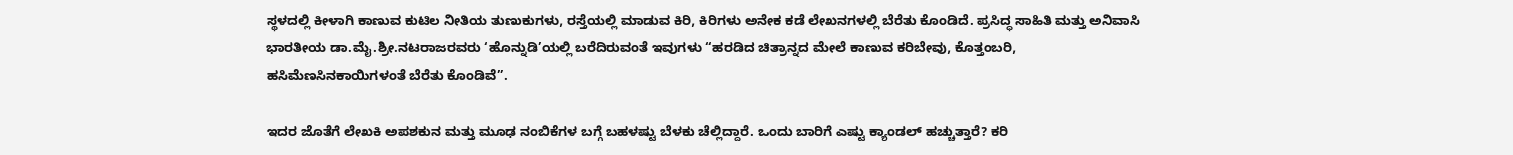ಸ್ಥಳದಲ್ಲಿ ಕೀಳಾಗಿ ಕಾಣುವ ಕುಟಿಲ ನೀತಿಯ ತುಣುಕುಗಳು, ರಸ್ತೆಯಲ್ಲಿ ಮಾಡುವ ಕಿರಿ, ಕಿರಿಗಳು ಅನೇಕ ಕಡೆ ಲೇಖನಗಳಲ್ಲಿ ಬೆರೆತು ಕೊಂಡಿದೆ. ಪ್ರಸಿದ್ಧ ಸಾಹಿತಿ ಮತ್ತು ಅನಿವಾಸಿ ಭಾರತೀಯ ಡಾ.ಮೈ.ಶ್ರೀ.ನಟರಾಜರವರು ‘ಹೊನ್ನುಡಿ’ಯಲ್ಲಿ ಬರೆದಿರುವಂತೆ ಇವುಗಳು “ಹರಡಿದ ಚಿತ್ರಾನ್ನದ ಮೇಲೆ ಕಾಣುವ ಕರಿಬೇವು, ಕೊತ್ತಂಬರಿ, ಹಸಿಮೆಣಸಿನಕಾಯಿಗಳಂತೆ ಬೆರೆತು ಕೊಂಡಿವೆ”.

ಇದರ ಜೊತೆಗೆ ಲೇಖಕಿ ಅಪಶಕುನ ಮತ್ತು ಮೂಢ ನಂಬಿಕೆಗಳ ಬಗ್ಗೆ ಬಹಳಷ್ಟು ಬೆಳಕು ಚೆಲ್ಲಿದ್ದಾರೆ. ಒಂದು ಬಾರಿಗೆ ಎಷ್ಟು ಕ್ಯಾಂಡಲ್ ಹಚ್ಚುತ್ತಾರೆ? ಕರಿ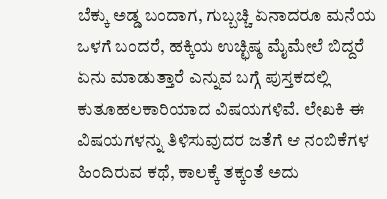ಬೆಕ್ಕು ಅಡ್ಡ ಬಂದಾಗ, ಗುಬ್ಬಚ್ಚಿ ಏನಾದರೂ ಮನೆಯ ಒಳಗೆ ಬಂದರೆ, ಹಕ್ಕಿಯ ಉಚ್ಛಿಷ್ಠ ಮೈಮೇಲೆ ಬಿದ್ದರೆ ಏನು ಮಾಡುತ್ತಾರೆ ಎನ್ನುವ ಬಗ್ಗೆ ಪುಸ್ತಕದಲ್ಲಿ ಕುತೂಹಲಕಾರಿಯಾದ ವಿಷಯಗಳಿವೆ. ಲೇಖಕಿ ಈ ವಿಷಯಗಳನ್ನು ತಿಳಿಸುವುದರ ಜತೆಗೆ ಆ ನಂಬಿಕೆಗಳ ಹಿಂದಿರುವ ಕಥೆ, ಕಾಲಕ್ಕೆ ತಕ್ಕಂತೆ ಅದು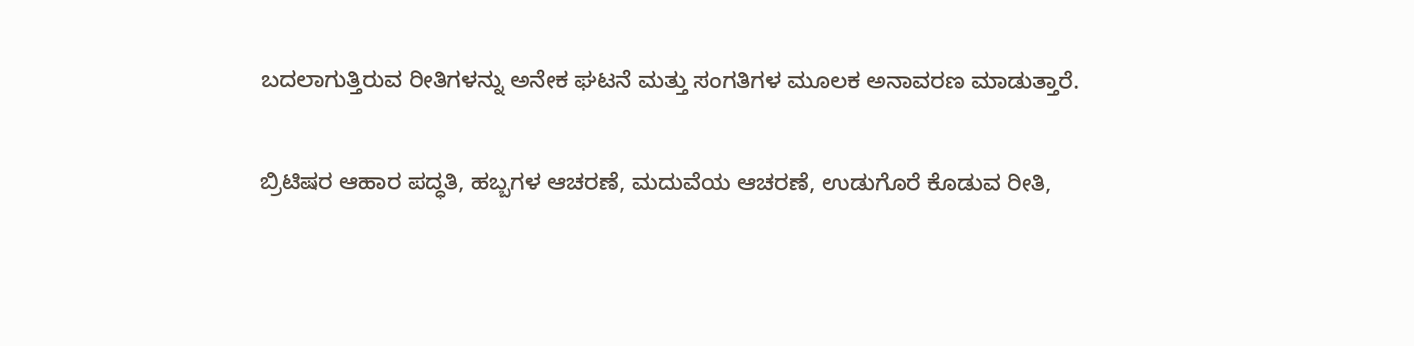ಬದಲಾಗುತ್ತಿರುವ ರೀತಿಗಳನ್ನು ಅನೇಕ ಘಟನೆ ಮತ್ತು ಸಂಗತಿಗಳ ಮೂಲಕ ಅನಾವರಣ ಮಾಡುತ್ತಾರೆ.

ಬ್ರಿಟಿಷರ ಆಹಾರ ಪದ್ಧತಿ, ಹಬ್ಬಗಳ ಆಚರಣೆ, ಮದುವೆಯ ಆಚರಣೆ, ಉಡುಗೊರೆ ಕೊಡುವ ರೀತಿ,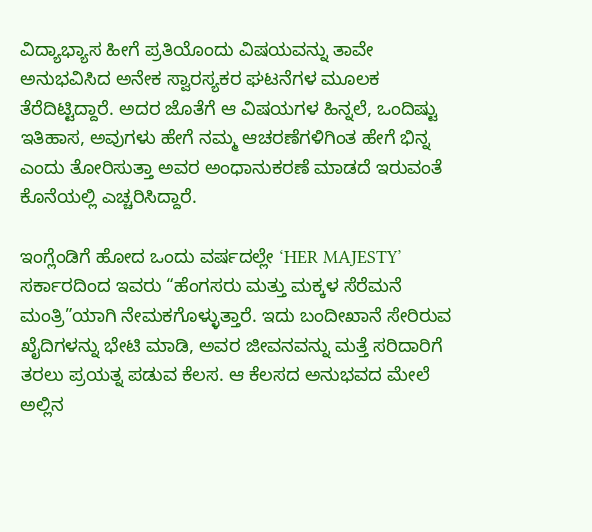ವಿದ್ಯಾಭ್ಯಾಸ ಹೀಗೆ ಪ್ರತಿಯೊಂದು ವಿಷಯವನ್ನು ತಾವೇ ಅನುಭವಿಸಿದ ಅನೇಕ ಸ್ವಾರಸ್ಯಕರ ಘಟನೆಗಳ ಮೂಲಕ ತೆರೆದಿಟ್ಟಿದ್ದಾರೆ. ಅದರ ಜೊತೆಗೆ ಆ ವಿಷಯಗಳ ಹಿನ್ನಲೆ, ಒಂದಿಷ್ಟು ಇತಿಹಾಸ, ಅವುಗಳು ಹೇಗೆ ನಮ್ಮ ಆಚರಣೆಗಳಿಗಿಂತ ಹೇಗೆ ಭಿನ್ನ ಎಂದು ತೋರಿಸುತ್ತಾ ಅವರ ಅಂಧಾನುಕರಣೆ ಮಾಡದೆ ಇರುವಂತೆ ಕೊನೆಯಲ್ಲಿ ಎಚ್ಚರಿಸಿದ್ದಾರೆ.

ಇಂಗ್ಲೆಂಡಿಗೆ ಹೋದ ಒಂದು ವರ್ಷದಲ್ಲೇ ‘HER MAJESTY’ ಸರ್ಕಾರದಿಂದ ಇವರು “ಹೆಂಗಸರು ಮತ್ತು ಮಕ್ಕಳ ಸೆರೆಮನೆ ಮಂತ್ರಿ”ಯಾಗಿ ನೇಮಕಗೊಳ್ಳುತ್ತಾರೆ. ಇದು ಬಂದೀಖಾನೆ ಸೇರಿರುವ ಖೈದಿಗಳನ್ನು ಭೇಟಿ ಮಾಡಿ, ಅವರ ಜೀವನವನ್ನು ಮತ್ತೆ ಸರಿದಾರಿಗೆ ತರಲು ಪ್ರಯತ್ನ ಪಡುವ ಕೆಲಸ. ಆ ಕೆಲಸದ ಅನುಭವದ ಮೇಲೆ ಅಲ್ಲಿನ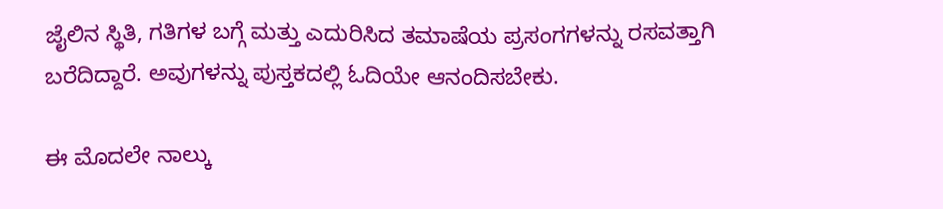ಜೈಲಿನ ಸ್ಥಿತಿ, ಗತಿಗಳ ಬಗ್ಗೆ ಮತ್ತು ಎದುರಿಸಿದ ತಮಾಷೆಯ ಪ್ರಸಂಗಗಳನ್ನು ರಸವತ್ತಾಗಿ ಬರೆದಿದ್ದಾರೆ. ಅವುಗಳನ್ನು ಪುಸ್ತಕದಲ್ಲಿ ಓದಿಯೇ ಆನಂದಿಸಬೇಕು.

ಈ ಮೊದಲೇ ನಾಲ್ಕು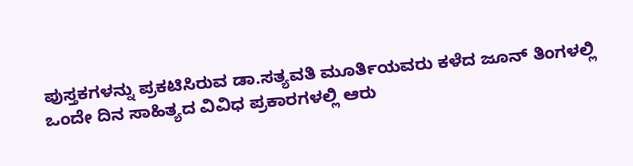ಪುಸ್ತಕಗಳನ್ನು ಪ್ರಕಟಿಸಿರುವ ಡಾ.ಸತ್ಯವತಿ ಮೂರ್ತಿಯವರು ಕಳೆದ ಜೂನ್ ತಿಂಗಳಲ್ಲಿ ಒಂದೇ ದಿನ ಸಾಹಿತ್ಯದ ವಿವಿಧ ಪ್ರಕಾರಗಳಲ್ಲಿ ಆರು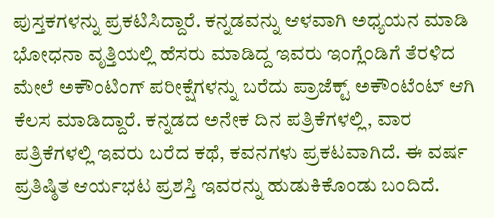ಪುಸ್ತಕಗಳನ್ನು ಪ್ರಕಟಿಸಿದ್ದಾರೆ. ಕನ್ನಡವನ್ನು ಆಳವಾಗಿ ಅಧ್ಯಯನ ಮಾಡಿ ಭೋಧನಾ ವೃತ್ತಿಯಲ್ಲಿ ಹೆಸರು ಮಾಡಿದ್ದ ಇವರು ಇಂಗ್ಲೆಂಡಿಗೆ ತೆರಳಿದ ಮೇಲೆ ಅಕೌಂಟಿಂಗ್ ಪರೀಕ್ಷೆಗಳನ್ನು ಬರೆದು ಪ್ರಾಜೆಕ್ಟ್ ಅಕೌಂಟೆಂಟ್ ಆಗಿ ಕೆಲಸ ಮಾಡಿದ್ದಾರೆ. ಕನ್ನಡದ ಅನೇಕ ದಿನ ಪತ್ರಿಕೆಗಳಲ್ಲಿ, ವಾರ ಪತ್ರಿಕೆಗಳಲ್ಲಿ ಇವರು ಬರೆದ ಕಥೆ, ಕವನಗಳು ಪ್ರಕಟವಾಗಿದೆ. ಈ ವರ್ಷ ಪ್ರತಿಷ್ಠಿತ ಆರ್ಯಭಟ ಪ್ರಶಸ್ತಿ ಇವರನ್ನು ಹುಡುಕಿಕೊಂಡು ಬಂದಿದೆ.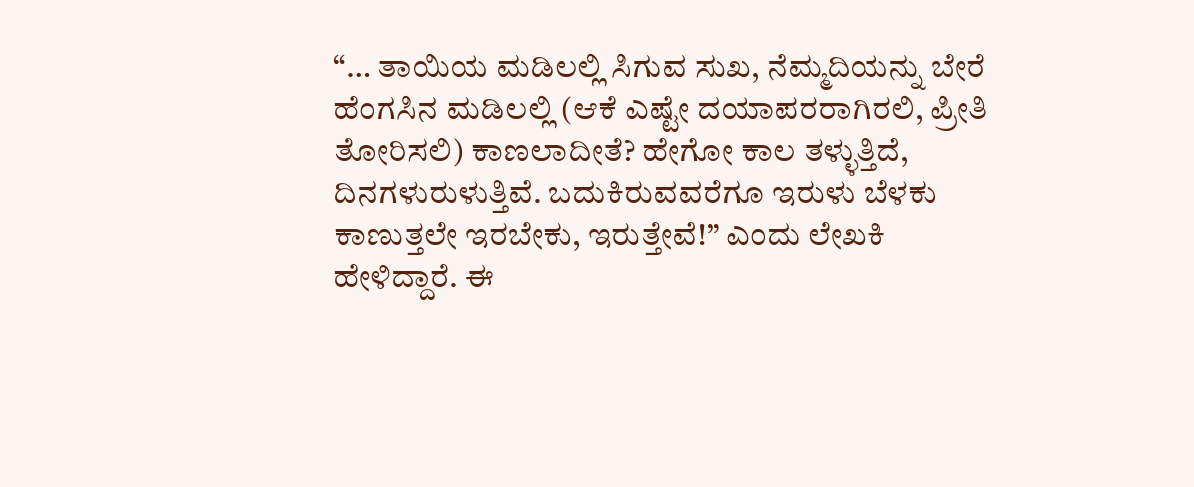“… ತಾಯಿಯ ಮಡಿಲಲ್ಲಿ ಸಿಗುವ ಸುಖ, ನೆಮ್ಮದಿಯನ್ನು ಬೇರೆ ಹೆಂಗಸಿನ ಮಡಿಲಲ್ಲಿ (ಆಕೆ ಎಷ್ಟೇ ದಯಾಪರರಾಗಿರಲಿ, ಪ್ರೀತಿ ತೋರಿಸಲಿ) ಕಾಣಲಾದೀತೆ? ಹೇಗೋ ಕಾಲ ತಳ್ಳುತ್ತಿದೆ, ದಿನಗಳುರುಳುತ್ತಿವೆ. ಬದುಕಿರುವವರೆಗೂ ಇರುಳು ಬೆಳಕು ಕಾಣುತ್ತಲೇ ಇರಬೇಕು, ಇರುತ್ತೇವೆ!” ಎಂದು ಲೇಖಕಿ ಹೇಳಿದ್ದಾರೆ. ಈ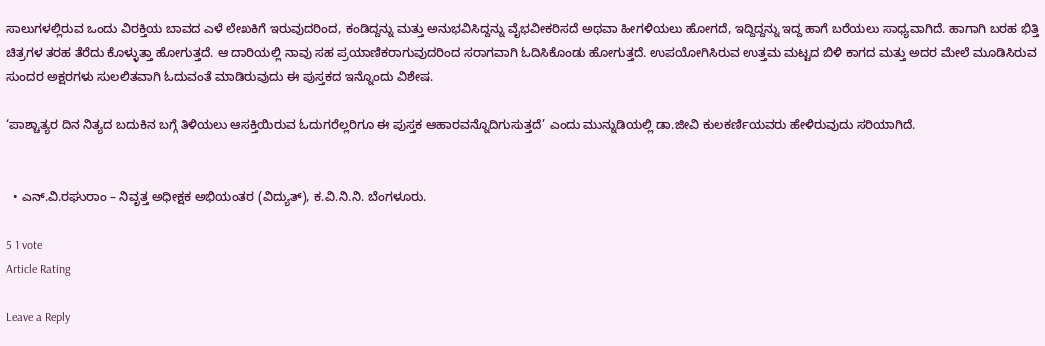ಸಾಲುಗಳಲ್ಲಿರುವ ಒಂದು ವಿರಕ್ತಿಯ ಬಾವದ ಎಳೆ ಲೇಖಕಿಗೆ ಇರುವುದರಿಂದ, ಕಂಡಿದ್ದನ್ನು ಮತ್ತು ಅನುಭವಿಸಿದ್ದನ್ನು ವೈಭವೀಕರಿಸದೆ ಅಥವಾ ಹೀಗಳಿಯಲು ಹೋಗದೆ, ಇದ್ದಿದ್ದನ್ನು ಇದ್ದ ಹಾಗೆ ಬರೆಯಲು ಸಾಧ್ಯವಾಗಿದೆ. ಹಾಗಾಗಿ ಬರಹ ಭಿತ್ತಿ ಚಿತ್ರಗಳ ತರಹ ತೆರೆದು ಕೊಳ್ಳುತ್ತಾ ಹೋಗುತ್ತದೆ. ಆ ದಾರಿಯಲ್ಲಿ ನಾವು ಸಹ ಪ್ರಯಾಣಿಕರಾಗುವುದರಿಂದ ಸರಾಗವಾಗಿ ಓದಿಸಿಕೊಂಡು ಹೋಗುತ್ತದೆ. ಉಪಯೋಗಿಸಿರುವ ಉತ್ತಮ ಮಟ್ಟದ ಬಿಳಿ ಕಾಗದ ಮತ್ತು ಅದರ ಮೇಲೆ ಮೂಡಿಸಿರುವ ಸುಂದರ ಅಕ್ಷರಗಳು ಸುಲಲಿತವಾಗಿ ಓದುವಂತೆ ಮಾಡಿರುವುದು ಈ ಪುಸ್ತಕದ ಇನ್ನೊಂದು ವಿಶೇಷ.

‘ಪಾಶ್ಚಾತ್ಯರ ದಿನ ನಿತ್ಯದ ಬದುಕಿನ ಬಗ್ಗೆ ತಿಳಿಯಲು ಆಸಕ್ತಿಯಿರುವ ಓದುಗರೆಲ್ಲರಿಗೂ ಈ ಪುಸ್ತಕ ಆಹಾರವನ್ನೊದಿಗುಸುತ್ತದೆ’ ಎಂದು ಮುನ್ನುಡಿಯಲ್ಲಿ ಡಾ.ಜೀವಿ ಕುಲಕರ್ಣಿಯವರು ಹೇಳಿರುವುದು ಸರಿಯಾಗಿದೆ.


  • ಎನ್.ವಿ.ರಘುರಾಂ – ನಿವೃತ್ತ ಅಧೀಕ್ಷಕ ಅಭಿಯಂತರ (ವಿದ್ಯುತ್), ಕ.ವಿ.ನಿ.ನಿ. ಬೆಂಗಳೂರು.

5 1 vote
Article Rating

Leave a Reply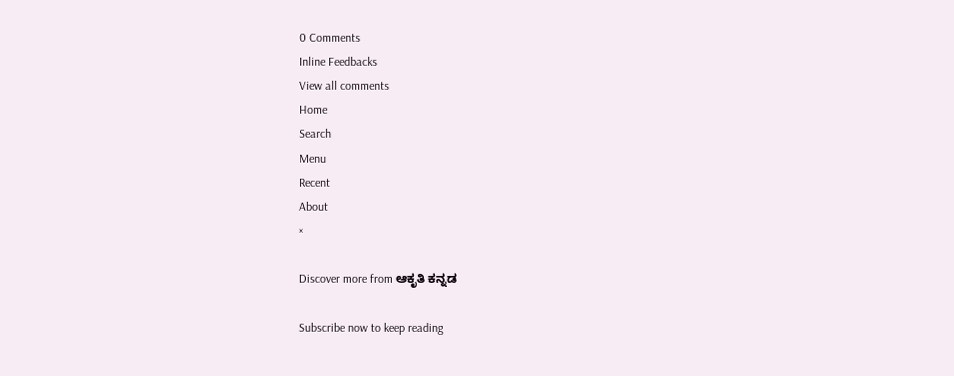0 Comments
Inline Feedbacks
View all comments
Home
Search
Menu
Recent
About
×

Discover more from ಆಕೃತಿ ಕನ್ನಡ

Subscribe now to keep reading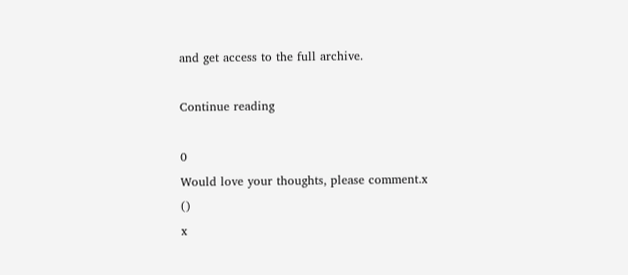and get access to the full archive.

Continue reading

0
Would love your thoughts, please comment.x
()
x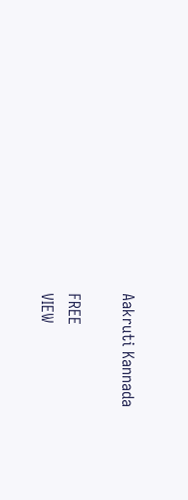Aakruti Kannada

FREE
VIEW